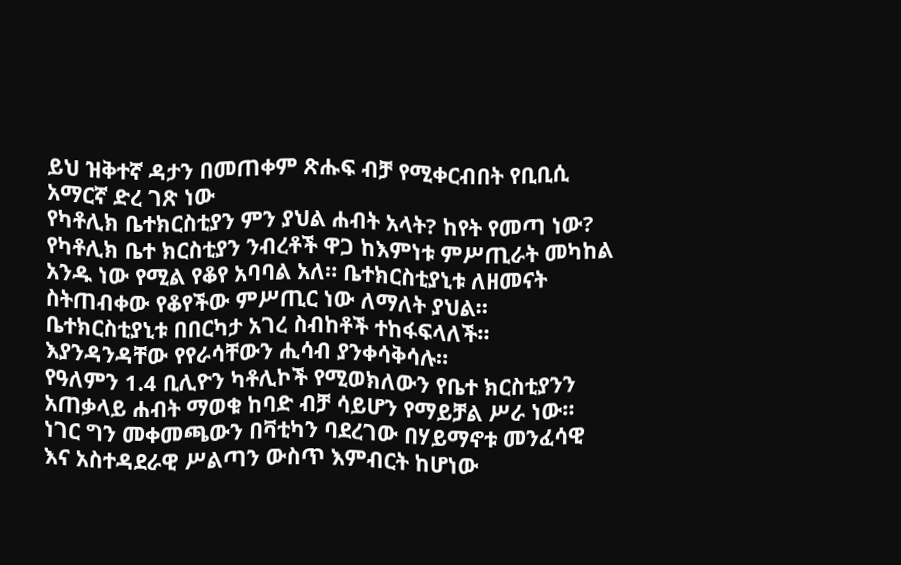ይህ ዝቅተኛ ዳታን በመጠቀም ጽሑፍ ብቻ የሚቀርብበት የቢቢሲ አማርኛ ድረ ገጽ ነው
የካቶሊክ ቤተክርስቲያን ምን ያህል ሐብት አላት? ከየት የመጣ ነው?
የካቶሊክ ቤተ ክርስቲያን ንብረቶች ዋጋ ከእምነቱ ምሥጢራት መካከል አንዱ ነው የሚል የቆየ አባባል አለ። ቤተክርስቲያኒቱ ለዘመናት ስትጠብቀው የቆየችው ምሥጢር ነው ለማለት ያህል።
ቤተክርስቲያኒቱ በበርካታ አገረ ስብከቶች ተከፋፍላለች። እያንዳንዳቸው የየራሳቸውን ሒሳብ ያንቀሳቅሳሉ።
የዓለምን 1.4 ቢሊዮን ካቶሊኮች የሚወክለውን የቤተ ክርስቲያንን አጠቃላይ ሐብት ማወቁ ከባድ ብቻ ሳይሆን የማይቻል ሥራ ነው።
ነገር ግን መቀመጫውን በቫቲካን ባደረገው በሃይማኖቱ መንፈሳዊ እና አስተዳደራዊ ሥልጣን ውስጥ እምብርት ከሆነው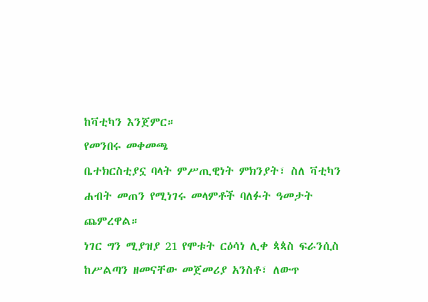ከቫቲካን እንጀምር።
የመንበሩ መቀመጫ
ቤተክርስቲያኗ ባላት ምሥጢዊነት ምክንያት፣ ስለ ቫቲካን ሐብት መጠን የሚነገሩ መላምቶች ባለፉት ዓመታት ጨምረዋል።
ነገር ግን ሚያዝያ 21 የሞቱት ርዕሳነ ሊቀ ጳጳስ ፍራንሲስ ከሥልጣን ዘመናቸው መጀመሪያ አንስቶ፣ ለውጥ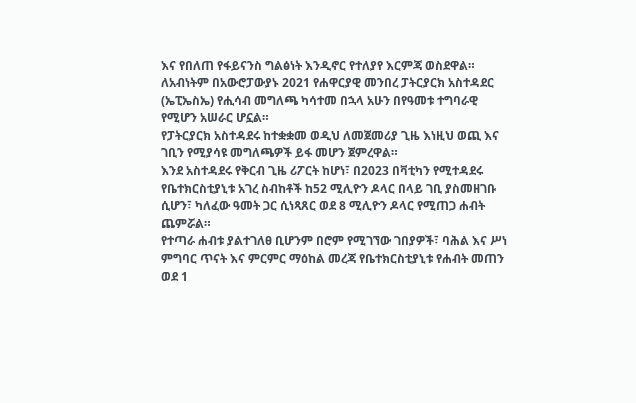እና የበለጠ የፋይናንስ ግልፅነት እንዲኖር የተለያየ እርምጃ ወስደዋል።
ለአብነትም በአውሮፓውያኑ 2021 የሐዋርያዊ መንበረ ፓትርያርክ አስተዳደር (ኤፒኤስኤ) የሒሳብ መግለጫ ካሳተመ በኋላ አሁን በየዓመቱ ተግባራዊ የሚሆን አሠራር ሆኗል።
የፓትርያርክ አስተዳደሩ ከተቋቋመ ወዲህ ለመጀመሪያ ጊዜ እነዚህ ወጪ እና ገቢን የሚያሳዩ መግለጫዎች ይፋ መሆን ጀምረዋል።
እንደ አስተዳደሩ የቅርብ ጊዜ ሪፖርት ከሆነ፣ በ2023 በቫቲካን የሚተዳደሩ የቤተክርስቲያኒቱ አገረ ስብከቶች ከ52 ሚሊዮን ዶላር በላይ ገቢ ያስመዘገቡ ሲሆን፣ ካለፈው ዓመት ጋር ሲነጻጸር ወደ 8 ሚሊዮን ዶላር የሚጠጋ ሐብት ጨምሯል።
የተጣራ ሐብቱ ያልተገለፀ ቢሆንም በሮም የሚገኘው ገበያዎች፣ ባሕል እና ሥነ ምግባር ጥናት እና ምርምር ማዕከል መረጃ የቤተክርስቲያኒቱ የሐብት መጠን ወደ 1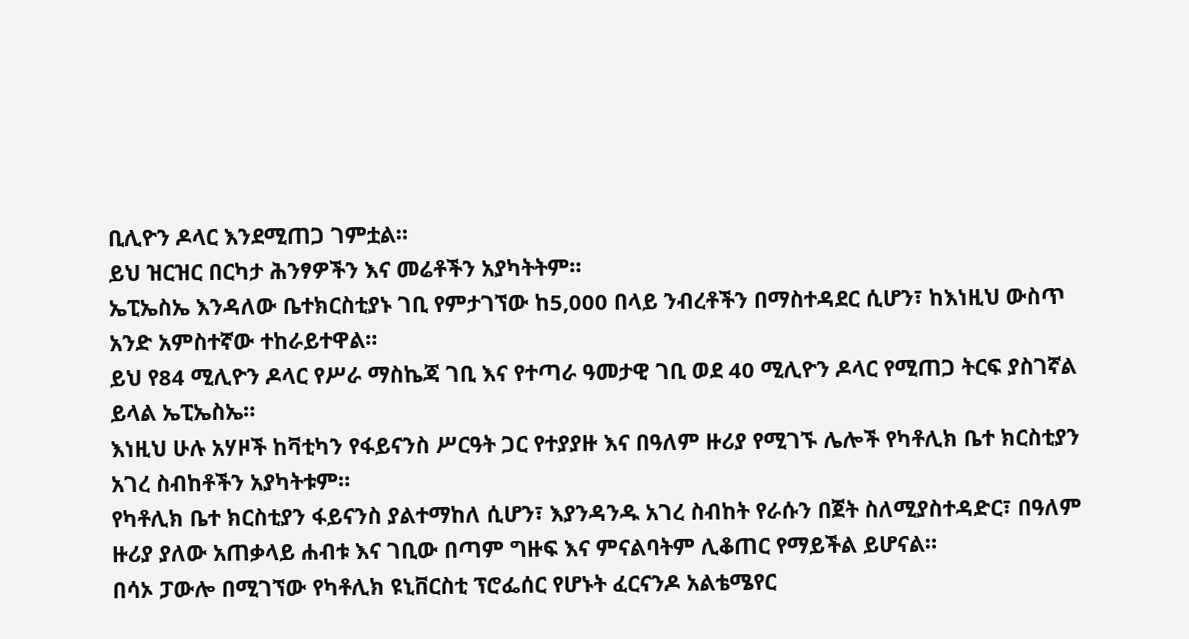ቢሊዮን ዶላር እንደሚጠጋ ገምቷል።
ይህ ዝርዝር በርካታ ሕንፃዎችን እና መሬቶችን አያካትትም።
ኤፒኤስኤ እንዳለው ቤተክርስቲያኑ ገቢ የምታገኘው ከ5,000 በላይ ንብረቶችን በማስተዳደር ሲሆን፣ ከእነዚህ ውስጥ አንድ አምስተኛው ተከራይተዋል።
ይህ የ84 ሚሊዮን ዶላር የሥራ ማስኬጃ ገቢ እና የተጣራ ዓመታዊ ገቢ ወደ 40 ሚሊዮን ዶላር የሚጠጋ ትርፍ ያስገኛል ይላል ኤፒኤስኤ።
እነዚህ ሁሉ አሃዞች ከቫቲካን የፋይናንስ ሥርዓት ጋር የተያያዙ እና በዓለም ዙሪያ የሚገኙ ሌሎች የካቶሊክ ቤተ ክርስቲያን አገረ ስብከቶችን አያካትቱም።
የካቶሊክ ቤተ ክርስቲያን ፋይናንስ ያልተማከለ ሲሆን፣ እያንዳንዱ አገረ ስብከት የራሱን በጀት ስለሚያስተዳድር፣ በዓለም ዙሪያ ያለው አጠቃላይ ሐብቱ እና ገቢው በጣም ግዙፍ እና ምናልባትም ሊቆጠር የማይችል ይሆናል።
በሳኦ ፓውሎ በሚገኘው የካቶሊክ ዩኒቨርስቲ ፕሮፌሰር የሆኑት ፈርናንዶ አልቴሜየር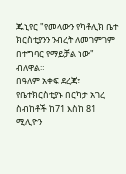ጁኒየር "የመላውን የካቶሊክ ቤተ ክርስቲያንን ንብረት ለመገምገም በተግባር የማይቻል ነው" ብለዋል።
በዓለም አቀፍ ደረጃ፣ የቤተክርስቲያኑ በርካታ አገረ ስብከቶች ከ71 እስከ 81 ሚሊዮን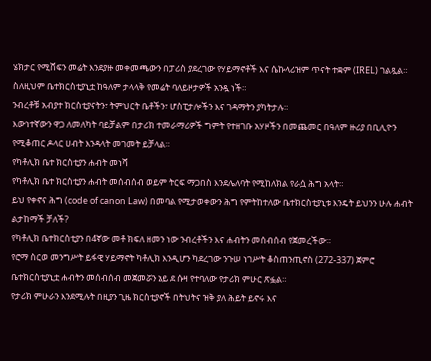ሄክታር የሚሸፍን መሬት እንደያዙ መቀመጫውን በፓሪስ ያደረገው የሃይማኖቶች እና ሴኩላሪዝም ጥናት ተቋም (IREL) ገልጿል።
ስለዚህም ቤተክርስቲያኒቷ ከዓለም ታላላቅ የመሬት ባለይዞታዎች አንዷ ነች።
ንብረቶቹ አብያተ ክርስቲያናትን፣ ትምህርት ቤቶችን፣ ሆስፒታሎችን እና ገዳማትን ያካትታሉ።
እውነተኛውን ዋጋ ለመለካት ባይቻልም በታሪክ ተመራማሪዎች ግምት የተዘገቡ አሃዞችን በመጨመር በዓለም ዙሪያ በቢሊዮን የሚቆጠር ዶላር ሀብት እንዳላት መገመት ይቻላል።
የካቶሊክ ቤተ ክርስቲያን ሐብት መነሻ
የካቶሊክ ቤተ ክርስቲያን ሐብት መሰብሰብ ወይም ትርፍ ማጋበስ እንደሌለባት የሚከለክል የራሷ ሕግ አላት።
ይህ የቀኖና ሕግ (code of canon Law) በመባል የሚታወቀውን ሕግ የምትከተለው ቤተክርስቲያኒቱ እንዴት ይህንን ሁሉ ሐብት ልታከማች ቻለች?
የካቶሊክ ቤተክርስቲያን በ4ኛው መቶ ክፍለ ዘመን ነው ንብረቶችን እና ሐብትን መሰብሰብ የጀመረችው።
የሮማ ስርወ መንግሥት ይፋዊ ሃይማኖት ካቶሊክ እንዲሆን ካደረገው ንጉሠ ነገሥት ቆስጠንጢኖስ (272-337) ጀምሮ ቤተክርስቲያኒቷ ሐብትን መሰብሰብ መጀመሯን ኔይ ደ ሱዛ የተባለው የታሪክ ምሁር ጽፏል።
የታሪክ ምሁራን እንደሚሉት በዚያን ጊዜ ክርስቲያኖች በትህትና ዝቅ ያለ ሕይት ይኖሩ እና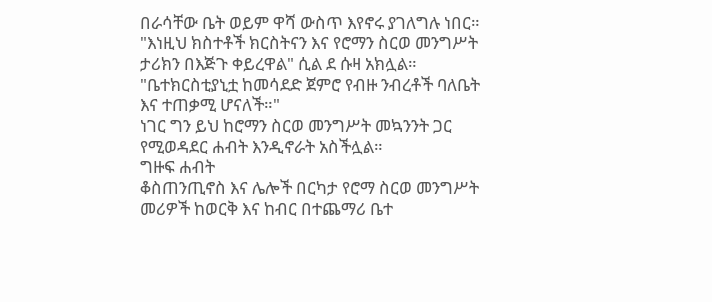በራሳቸው ቤት ወይም ዋሻ ውስጥ እየኖሩ ያገለግሉ ነበር።
"እነዚህ ክስተቶች ክርስትናን እና የሮማን ስርወ መንግሥት ታሪክን በእጅጉ ቀይረዋል" ሲል ደ ሱዛ አክሏል።
"ቤተክርስቲያኒቷ ከመሳደድ ጀምሮ የብዙ ንብረቶች ባለቤት እና ተጠቃሚ ሆናለች።"
ነገር ግን ይህ ከሮማን ስርወ መንግሥት መኳንንት ጋር የሚወዳደር ሐብት እንዲኖራት አስችሏል።
ግዙፍ ሐብት
ቆስጠንጢኖስ እና ሌሎች በርካታ የሮማ ስርወ መንግሥት መሪዎች ከወርቅ እና ከብር በተጨማሪ ቤተ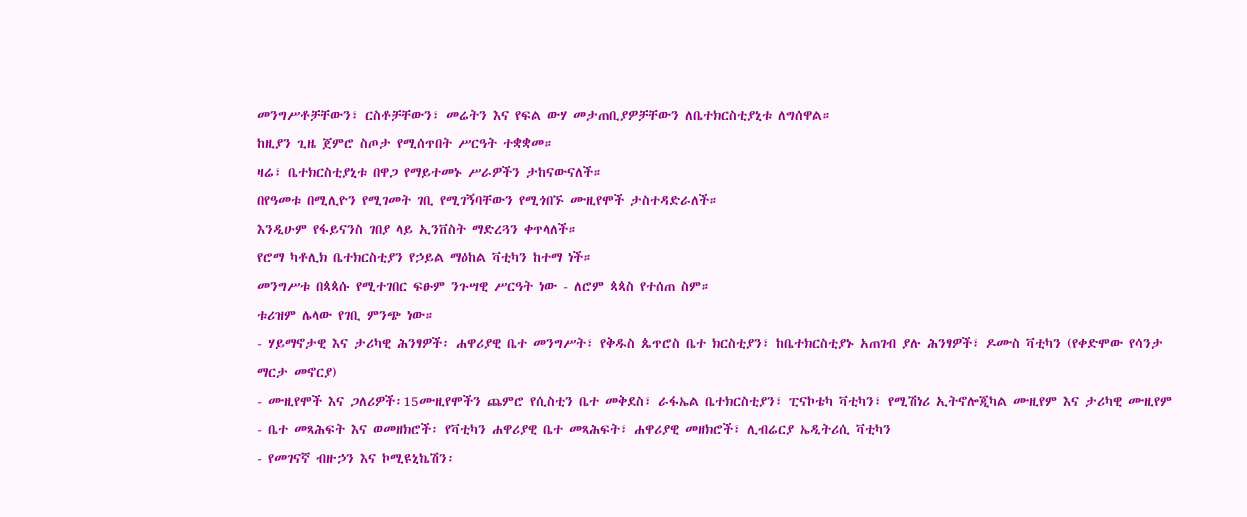መንግሥቶቻቸውን፣ ርስቶቻቸውን፣ መሬትን እና የፍል ውሃ መታጠቢያዎቻቸውን ለቤተክርስቲያኒቱ ለግሰዋል።
ከዚያን ጊዜ ጀምሮ ስጦታ የሚሰጥበት ሥርዓት ተቋቋመ።
ዛሬ፣ ቤተክርስቲያኒቱ በዋጋ የማይተመኑ ሥራዎችን ታከናውናለች።
በየዓመቱ በሚሊዮን የሚገመት ገቢ የሚገኝባቸውን የሚጎበኙ ሙዚየሞች ታስተዳድራለች።
እንዲሁም የፋይናንስ ገበያ ላይ ኢንቨስት ማድረጓን ቀጥላለች።
የሮማ ካቶሊክ ቤተክርስቲያን የኃይል ማዕከል ቫቲካን ከተማ ነች።
መንግሥቱ በጳጳሱ የሚተገበር ፍፁም ንጉሣዊ ሥርዓት ነው - ለሮም ጳጳስ የተሰጠ ስም።
ቱሪዝም ሌላው የገቢ ምንጭ ነው።
- ሃይማኖታዊ እና ታሪካዊ ሕንፃዎች፡ ሐዋሪያዊ ቤተ መንግሥት፣ የቅዱስ ጴጥሮስ ቤተ ክርስቲያን፣ ከቤተክርስቲያኑ አጠገብ ያሉ ሕንፃዎች፣ ዶሙስ ቫቲካን (የቀድሞው የሳንታ ማርታ መኖርያ)
- ሙዚየሞች እና ጋለሪዎች፡15ሙዚየሞችን ጨምሮ የሲስቲን ቤተ መቅደስ፣ ራፋኤል ቤተክርስቲያን፣ ፒናኮቴካ ቫቲካን፣ የሚሽነሪ ኢትኖሎጂካል ሙዚየም እና ታሪካዊ ሙዚየም
- ቤተ መጻሕፍት እና ወመዘክሮች፡ የቫቲካን ሐዋሪያዊ ቤተ መጻሕፍት፣ ሐዋሪያዊ መዘክሮች፣ ሊብሬርያ ኤዲትሪሲ ቫቲካን
- የመገናኛ ብዙኃን እና ኮሚዩኒኬሽን፡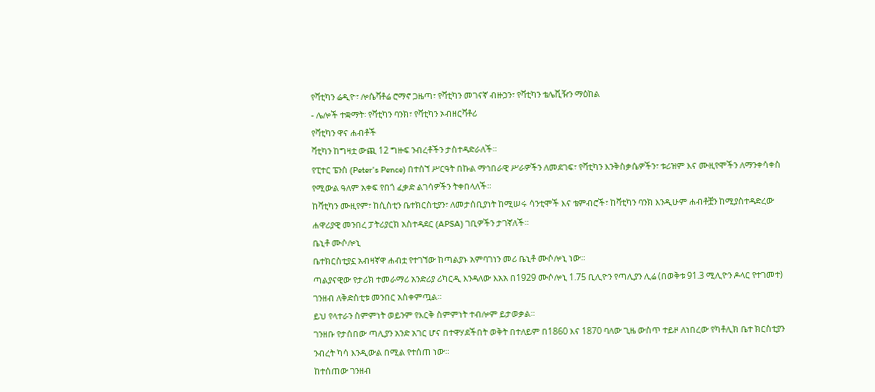የቫቲካን ሬዲዮ፣ ሎሴቫቶሬ ሮማኖ ጋዜጣ፣ የቫቲካን መገናኛ ብዙኃን፣ የቫቲካን ቴሌቪዥን ማዕከል
- ሌሎች ተቋማት፡ የቫቲካን ባንክ፣ የቫቲካን ኦብዘርቫቶሪ
የቫቲካን ዋና ሐብቶች
ቫቲካን ከግዛቷ ውጪ 12 ግዙፍ ንብረቶችን ታስተዳድራለች።
የፒተር ፔንስ (Peter's Pence) በተሰኘ ሥርዓት በኩል ማኅበራዊ ሥራዎችን ለመደገፍ፣ የቫቲካን እንቅስቃሴዎችን፣ ቱሪዝም እና ሙዚየሞችን ለማንቀሳቀስ የሚውል ዓለም አቀፍ የበጎ ፈቃድ ልገሳዎችን ትቀበላለች።
ከቫቲካን ሙዚየም፣ ከሲስቲን ቤተክርስቲያን፣ ለመታሰቢያነት ከሚሠሩ ሳንቲሞች እና ቴምብሮች፣ ከቫቲካን ባንክ እንዲሁም ሐብቶቿን ከሚያስተዳድረው ሐዋሪያዊ መንበረ ፓትሪያርክ አስተዳደር (APSA) ገቢዎችን ታገኛለች።
ቤኒቶ ሙሶሎኒ
ቤተክርስቲያኗ አብዛኛዋ ሐብቷ የተገኘው ከጣልያኑ አምባገነን መሪ ቤኒቶ ሙሶሎኒ ነው።
ጣልያናዊው የታሪክ ተመራማሪ አንድሪያ ሪካርዲ እንዳለው እአአ በ1929 ሙሶሎኒ 1.75 ቢሊዮን የጣሊያን ሊሬ (በወቅቱ 91.3 ሚሊዮን ዶላር የተገመተ) ገንዘብ ለቅድስቲቱ መንበር አስቀምጧል።
ይህ የላተራን ስምምነት ወይንም የእርቅ ስምምነት ተብሎም ይታወቃል።
ገንዘቡ የታሰበው ጣሊያን አንድ አገር ሆና በተዋሃደችበት ወቅት በተለይም በ1860 እና 1870 ባለው ጊዜ ውስጥ ተይዞ ለነበረው የካቶሊክ ቤተ ክርስቲያን ንብረት ካሳ እንዲውል በሚል የተሰጠ ነው።
ከተሰጠው ገንዘብ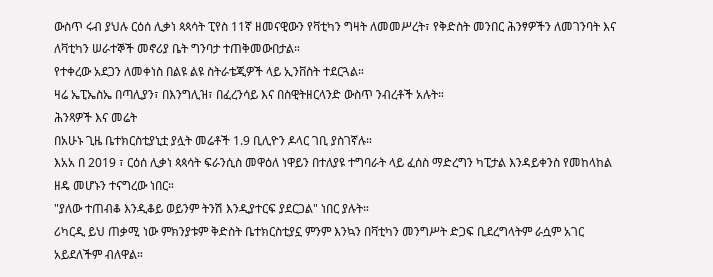ውስጥ ሩብ ያህሉ ርዕሰ ሊቃነ ጳጳሳት ፒየስ 11ኛ ዘመናዊውን የቫቲካን ግዛት ለመመሥረት፣ የቅድስት መንበር ሕንፃዎችን ለመገንባት እና ለቫቲካን ሠራተኞች መኖሪያ ቤት ግንባታ ተጠቅመውበታል።
የተቀረው አደጋን ለመቀነስ በልዩ ልዩ ስትራቴጂዎች ላይ ኢንቨስት ተደርጓል።
ዛሬ ኤፒኤስኤ በጣሊያን፣ በእንግሊዝ፣ በፈረንሳይ እና በስዊትዘርላንድ ውስጥ ንብረቶች አሉት።
ሕንጻዎች እና መሬት
በአሁኑ ጊዜ ቤተክርስቲያኒቷ ያሏት መሬቶች 1.9 ቢሊዮን ዶላር ገቢ ያስገኛሉ።
እአአ በ 2019 ፣ ርዕሰ ሊቃነ ጳጳሳት ፍራንሲስ መዋዕለ ነዋይን በተለያዩ ተግባራት ላይ ፈሰስ ማድረግን ካፒታል እንዳይቀንስ የመከላከል ዘዴ መሆኑን ተናግረው ነበር።
"ያለው ተጠብቆ እንዲቆይ ወይንም ትንሽ እንዲያተርፍ ያደርጋል" ነበር ያሉት።
ሪካርዲ ይህ ጠቃሚ ነው ምክንያቱም ቅድስት ቤተክርስቲያኗ ምንም እንኳን በቫቲካን መንግሥት ድጋፍ ቢደረግላትም ራሷም አገር አይደለችም ብለዋል።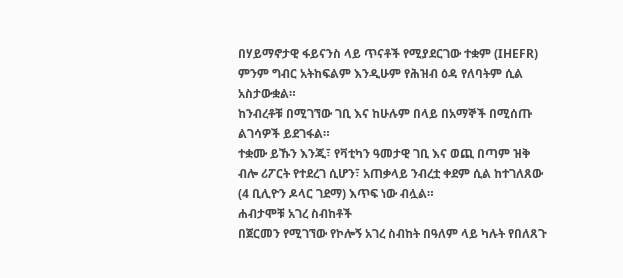በሃይማኖታዊ ፋይናንስ ላይ ጥናቶች የሚያደርገው ተቋም (IHEFR) ምንም ግብር አትከፍልም እንዲሁም የሕዝብ ዕዳ የለባትም ሲል አስታውቋል።
ከንብረቶቹ በሚገኘው ገቢ እና ከሁሉም በላይ በአማኞች በሚሰጡ ልገሳዎች ይደገፋል።
ተቋሙ ይኹን እንጂ፣ የቫቲካን ዓመታዊ ገቢ እና ወጪ በጣም ዝቅ ብሎ ሪፖርት የተደረገ ሲሆን፣ አጠቃላይ ንብረቷ ቀደም ሲል ከተገለጸው (4 ቢሊዮን ዶላር ገደማ) እጥፍ ነው ብሏል።
ሐብታሞቹ አገረ ስብከቶች
በጀርመን የሚገኘው የኮሎኝ አገረ ስብከት በዓለም ላይ ካሉት የበለጸጉ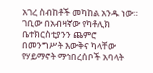አገረ ስብከቶች መካከል አንዱ ነው።
ገቢው በአብዛኛው የካቶሊክ ቤተክርስቲያንን ጨምሮ በመንግሥት እውቅና ካላቸው የሃይማኖት ማኅበረሰቦች አባላት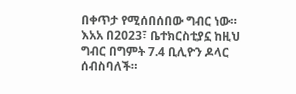በቀጥታ የሚሰበሰበው ግብር ነው።
እአአ በ2023፣ ቤተክርስቲያኗ ከዚህ ግብር በግምት 7.4 ቢሊዮን ዶላር ሰብስባለች።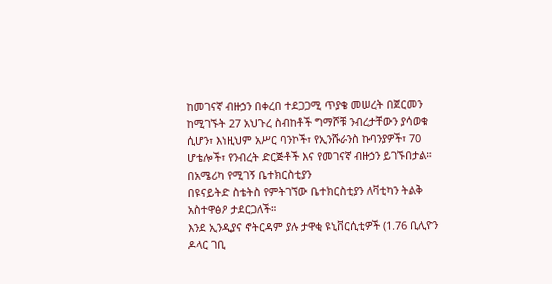ከመገናኛ ብዙኃን በቀረበ ተደጋጋሚ ጥያቄ መሠረት በጀርመን ከሚገኙት 27 አህጉረ ስብከቶች ግማሾቹ ንብረታቸውን ያሳወቁ ሲሆን፣ እነዚህም አሥር ባንኮች፣ የኢንሹራንስ ኩባንያዎች፣ 70 ሆቴሎች፣ የንብረት ድርጅቶች እና የመገናኛ ብዙኃን ይገኙበታል።
በአሜሪካ የሚገኝ ቤተክርስቲያን
በዩናይትድ ስቴትስ የምትገኘው ቤተክርስቲያን ለቫቲካን ትልቅ አስተዋፅዖ ታደርጋለች።
እንደ ኢንዲያና ኖትርዳም ያሉ ታዋቂ ዩኒቨርሲቲዎች (1.76 ቢሊዮን ዶላር ገቢ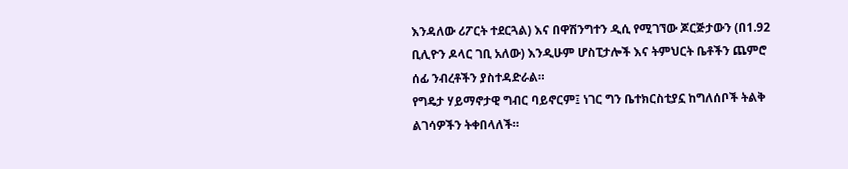እንዳለው ሪፖርት ተደርጓል) እና በዋሽንግተን ዲሲ የሚገኘው ጆርጅታውን (በ1.92 ቢሊዮን ዶላር ገቢ አለው) እንዲሁም ሆስፒታሎች እና ትምህርት ቤቶችን ጨምሮ ሰፊ ንብረቶችን ያስተዳድራል።
የግዴታ ሃይማኖታዊ ግብር ባይኖርም፤ ነገር ግን ቤተክርስቲያኗ ከግለሰቦች ትልቅ ልገሳዎችን ትቀበላለች።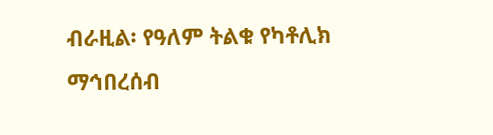ብራዚል፡ የዓለም ትልቁ የካቶሊክ ማኅበረሰብ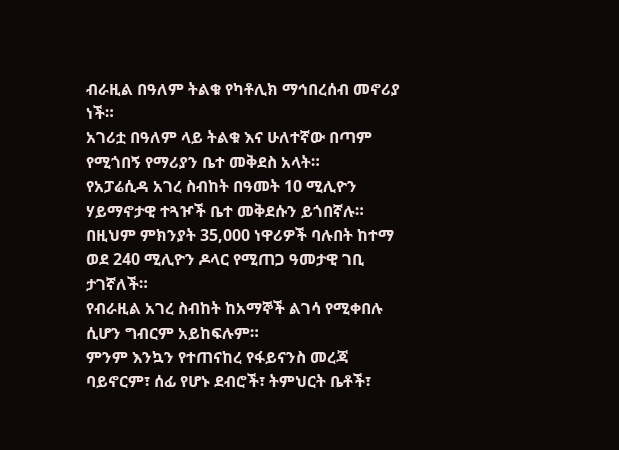ብራዚል በዓለም ትልቁ የካቶሊክ ማኅበረሰብ መኖሪያ ነች።
አገሪቷ በዓለም ላይ ትልቁ እና ሁለተኛው በጣም የሚጎበኝ የማሪያን ቤተ መቅደስ አላት።
የአፓሬሲዳ አገረ ስብከት በዓመት 10 ሚሊዮን ሃይማኖታዊ ተጓዦች ቤተ መቅደሱን ይጎበኛሉ።
በዚህም ምክንያት 35,000 ነዋሪዎች ባሉበት ከተማ ወደ 240 ሚሊዮን ዶላር የሚጠጋ ዓመታዊ ገቢ ታገኛለች።
የብራዚል አገረ ስብከት ከአማኞች ልገሳ የሚቀበሉ ሲሆን ግብርም አይከፍሉም።
ምንም እንኳን የተጠናከረ የፋይናንስ መረጃ ባይኖርም፣ ሰፊ የሆኑ ደብሮች፣ ትምህርት ቤቶች፣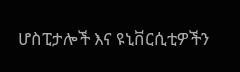ሆስፒታሎች እና ዩኒቨርሲቲዎችን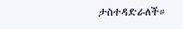ታስተዳድራለች።